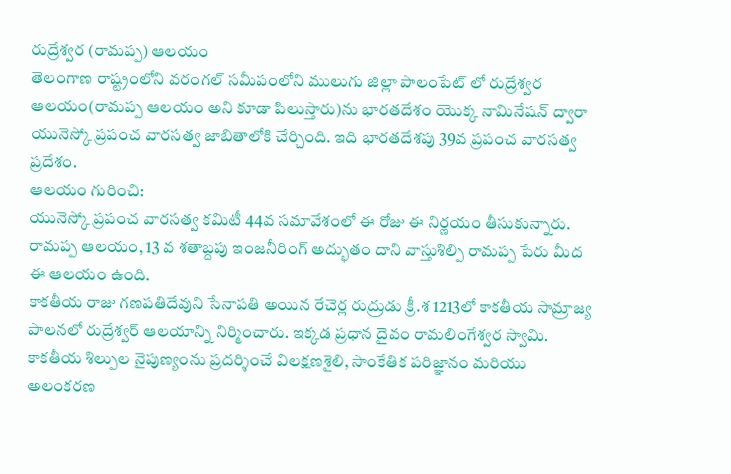రుద్రేశ్వర (రామప్ప) ఆలయం
తెలంగాణ రాష్ట్రంలోని వరంగల్ సమీపంలోని ములుగు జిల్లా పాలంపేట్ లో రుద్రేశ్వర ఆలయం(రామప్ప ఆలయం అని కూడా పిలుస్తారు)ను భారతదేశం యొక్క నామినేషన్ ద్వారా యునెస్కో ప్రపంచ వారసత్వ జాబితాలోకి చేర్చింది. ఇది భారతదేశపు 39వ ప్రపంచ వారసత్వ ప్రదేశం.
ఆలయం గురించి:
యునెస్కో ప్రపంచ వారసత్వ కమిటీ 44వ సమావేశంలో ఈ రోజు ఈ నిర్ణయం తీసుకున్నారు.
రామప్ప ఆలయం, 13 వ శతాబ్దపు ఇంజనీరింగ్ అద్భుతం దాని వాస్తుశిల్పి రామప్ప పేరు మీద ఈ ఆలయం ఉంది.
కాకతీయ రాజు గణపతిదేవుని సేనాపతి అయిన రేచెర్ల రుద్రుడు క్రీ.శ 1213లో కాకతీయ సామ్రాజ్య పాలనలో రుద్రేశ్వర్ ఆలయాన్ని నిర్మించారు. ఇక్కడ ప్రధాన దైవం రామలింగేశ్వర స్వామి.
కాకతీయ శిల్పుల నైపుణ్యంను ప్రదర్శించే విలక్షణశైలి, సాంకేతిక పరిజ్ఞానం మరియు అలంకరణ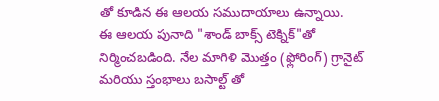తో కూడిన ఈ ఆలయ సముదాయాలు ఉన్నాయి.
ఈ ఆలయ పునాది "శాండ్ బాక్స్ టెక్నిక్"తో నిర్మించబడింది. నేల మాగిళి మొత్తం (ఫ్లోరింగ్) గ్రానైట్ మరియు స్తంభాలు బసాల్ట్ తో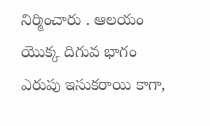నిర్మించారు . ఆలయం యొక్క దిగువ భాగం ఎరుపు ఇసుకరాయి కాగా,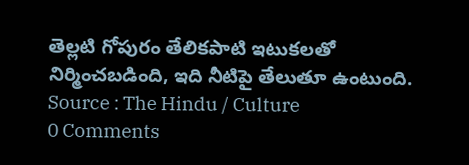తెల్లటి గోపురం తేలికపాటి ఇటుకలతో నిర్మించబడింది, ఇది నీటిపై తేలుతూ ఉంటుంది.
Source : The Hindu / Culture
0 Comments